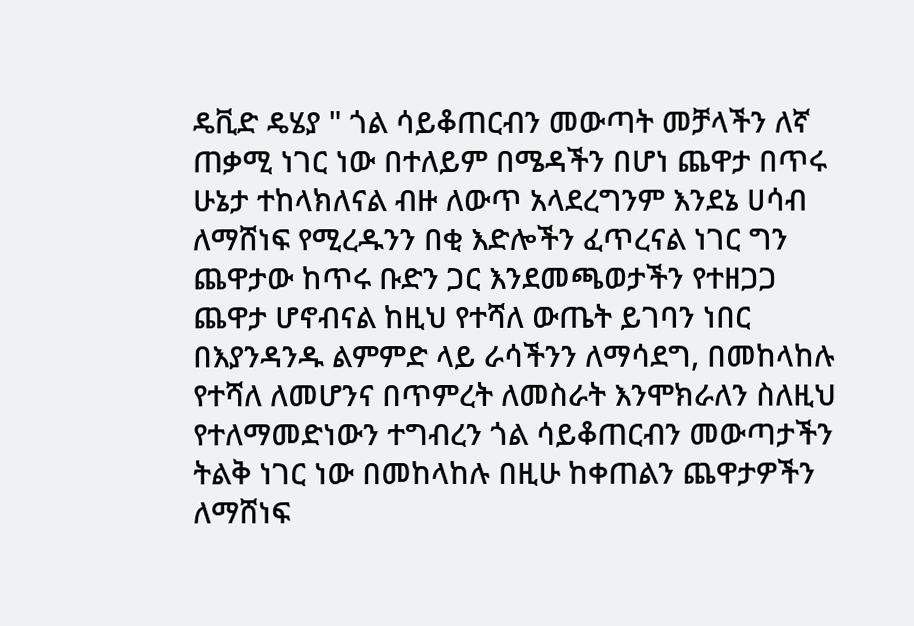ዴቪድ ዴሄያ " ጎል ሳይቆጠርብን መውጣት መቻላችን ለኛ ጠቃሚ ነገር ነው በተለይም በሜዳችን በሆነ ጨዋታ በጥሩ ሁኔታ ተከላክለናል ብዙ ለውጥ አላደረግንም እንደኔ ሀሳብ ለማሸነፍ የሚረዱንን በቂ እድሎችን ፈጥረናል ነገር ግን ጨዋታው ከጥሩ ቡድን ጋር እንደመጫወታችን የተዘጋጋ ጨዋታ ሆኖብናል ከዚህ የተሻለ ውጤት ይገባን ነበር በእያንዳንዱ ልምምድ ላይ ራሳችንን ለማሳደግ, በመከላከሉ የተሻለ ለመሆንና በጥምረት ለመስራት እንሞክራለን ስለዚህ የተለማመድነውን ተግብረን ጎል ሳይቆጠርብን መውጣታችን ትልቅ ነገር ነው በመከላከሉ በዚሁ ከቀጠልን ጨዋታዎችን ለማሸነፍ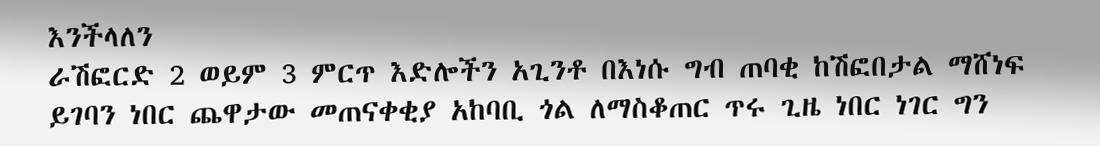እንችላለን
ራሽፎርድ 2 ወይም 3 ምርጥ እድሎችን አጊንቶ በእነሱ ግብ ጠባቂ ከሽፎበታል ማሸነፍ ይገባን ነበር ጨዋታው መጠናቀቂያ አከባቢ ጎል ለማስቆጠር ጥሩ ጊዜ ነበር ነገር ግን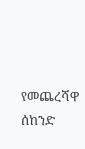የመጨረሻዋ ሰከንድ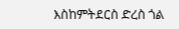እስከምትደርስ ድረስ ጎል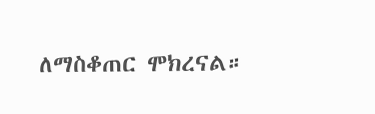ለማስቆጠር ሞክረናል።